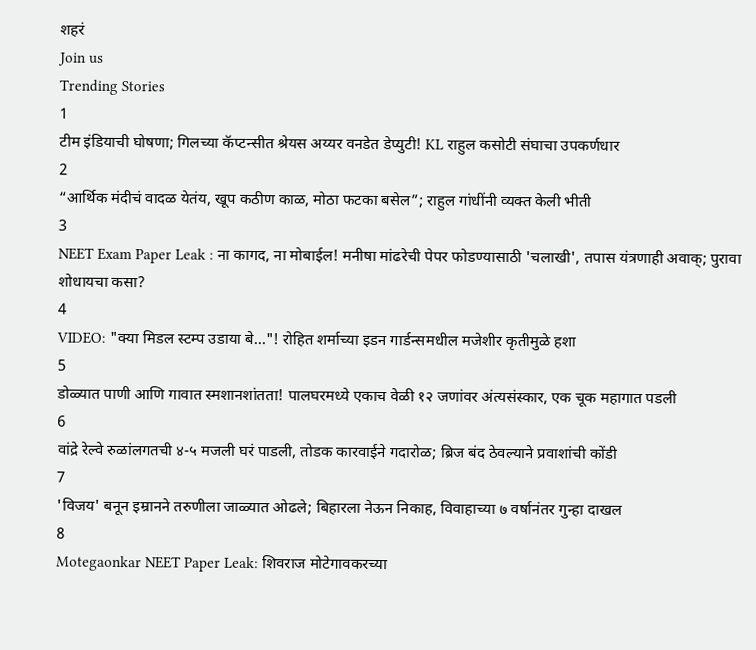शहरं
Join us
Trending Stories
1
टीम इंडियाची घोषणा; गिलच्या कॅप्टन्सीत श्रेयस अय्यर वनडेत डेप्युटी! KL राहुल कसोटी संघाचा उपकर्णधार
2
“आर्थिक मंदीचं वादळ येतंय, खूप कठीण काळ, मोठा फटका बसेल”; राहुल गांधींनी व्यक्त केली भीती
3
NEET Exam Paper Leak : ना कागद, ना मोबाईल! मनीषा मांढरेची पेपर फोडण्यासाठी 'चलाखी', तपास यंत्रणाही अवाक्; पुरावा शोधायचा कसा?
4
VIDEO: "क्या मिडल स्टम्प उडाया बे..."! रोहित शर्माच्या इडन गार्डन्समधील मजेशीर कृतीमुळे हशा
5
डोळ्यात पाणी आणि गावात स्मशानशांतता! पालघरमध्ये एकाच वेळी १२ जणांवर अंत्यसंस्कार, एक चूक महागात पडली
6
वांद्रे रेल्वे रुळांलगतची ४-५ मजली घरं पाडली, तोडक कारवाईने गदारोळ; ब्रिज बंद ठेवल्याने प्रवाशांची कोंडी
7
'विजय' बनून इम्रानने तरुणीला जाळ्यात ओढले; बिहारला नेऊन निकाह, विवाहाच्या ७ वर्षानंतर गुन्हा दाखल
8
Motegaonkar NEET Paper Leak: शिवराज मोटेगावकरच्या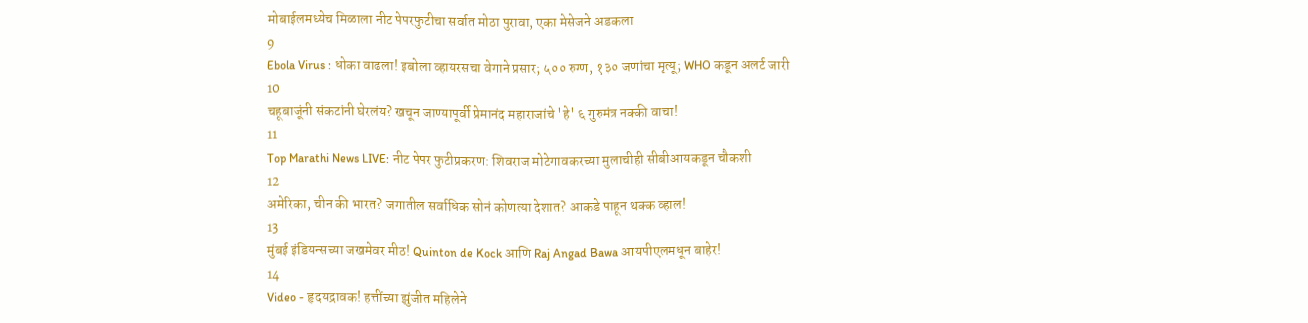मोबाईलमध्येच मिळाला नीट पेपरफुटीचा सर्वात मोठा पुरावा, एका मेसेजने अडकला
9
Ebola Virus : धोका वाढला! इबोला व्हायरसचा वेगाने प्रसार; ५०० रुग्ण, १३० जणांचा मृत्यू; WHO कडून अलर्ट जारी
10
चहूबाजूंनी संकटांनी घेरलंय? खचून जाण्यापूर्वी प्रेमानंद महाराजांचे 'हे' ६ गुरुमंत्र नक्की वाचा!
11
Top Marathi News LIVE: नीट पेपर फुटीप्रकरण: शिवराज मोटेगावकरच्या मुलाचीही सीबीआयकडून चौकशी
12
अमेरिका, चीन की भारत? जगातील सर्वाधिक सोनं कोणत्या देशात? आकडे पाहून थक्क व्हाल!
13
मुंबई इंडियन्सच्या जखमेवर मीठ! Quinton de Kock आणि Raj Angad Bawa आयपीएलमधून बाहेर!
14
Video - हृदयद्रावक! हत्तींच्या झुंजीत महिलेने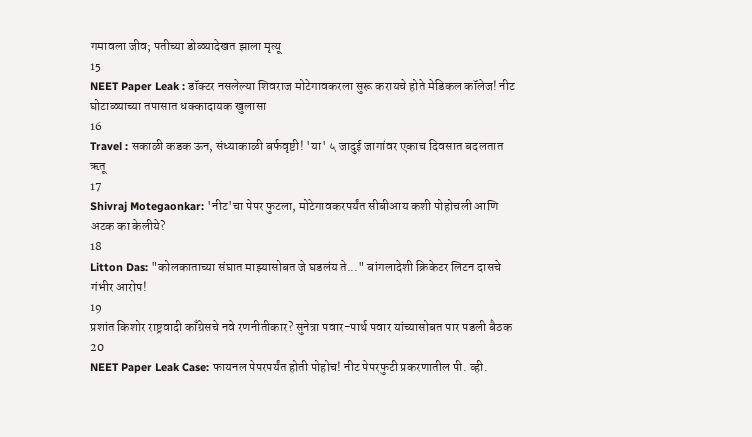गमावला जीव; पतीच्या डोळ्यादेखत झाला मृत्यू
15
NEET Paper Leak : डॉक्टर नसलेल्या शिवराज मोटेगावकरला सुरू करायचे होते मेडिकल कॉलेज! नीट घोटाळ्याच्या तपासात धक्कादायक खुलासा
16
Travel : सकाळी कडक ऊन, संध्याकाळी बर्फवृष्टी! 'या' ५ जादुई जागांवर एकाच दिवसात बदलतात ऋतू
17
Shivraj Motegaonkar: 'नीट'चा पेपर फुटला, मोटेगावकरपर्यंत सीबीआय कशी पोहोचली आणि अटक का केलीये?
18
Litton Das: "कोलकाताच्या संघात माझ्यासोबत जे घडलंय ते..." बांगलादेशी क्रिकेटर लिटन दासचे गंभीर आरोप!
19
प्रशांत किशोर राष्ट्रवादी काँग्रेसचे नवे रणनीतीकार? सुनेत्रा पवार-पार्थ पवार यांच्यासोबत पार पडली बैठक
20
NEET Paper Leak Case: फायनल पेपरपर्यंत होती पोहोच! नीट पेपरफुटी प्रकरणातील पी. व्ही.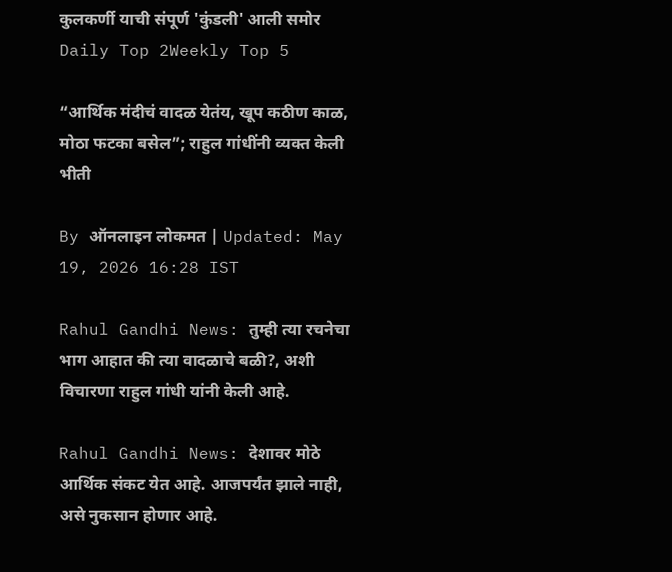कुलकर्णी याची संपूर्ण 'कुंडली' आली समोर
Daily Top 2Weekly Top 5

“आर्थिक मंदीचं वादळ येतंय, खूप कठीण काळ, मोठा फटका बसेल”; राहुल गांधींनी व्यक्त केली भीती

By ऑनलाइन लोकमत | Updated: May 19, 2026 16:28 IST

Rahul Gandhi News: तुम्ही त्या रचनेचा भाग आहात की त्या वादळाचे बळी?, अशी विचारणा राहुल गांधी यांनी केली आहे.

Rahul Gandhi News: देशावर मोठे आर्थिक संकट येत आहे. आजपर्यंत झाले नाही, असे नुकसान होणार आहे.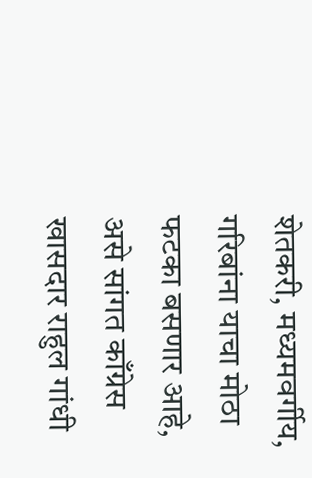शेतकरी, मध्यमवर्गीय, गरिबांना याचा मोठा फटका बसणार आहे, असे सांगत काँग्रेस खासदार राहुल गांधी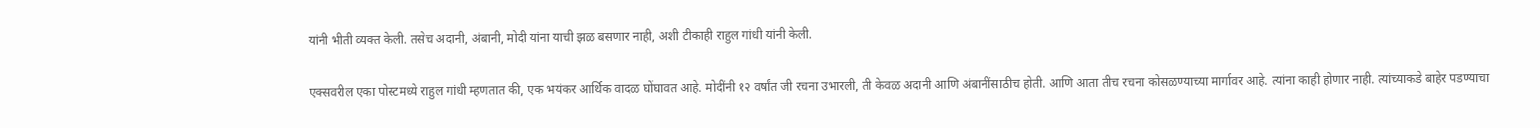यांनी भीती व्यक्त केली. तसेच अदानी, अंबानी, मोदी यांना याची झळ बसणार नाही, अशी टीकाही राहुल गांधी यांनी केली.

एक्सवरील एका पोस्टमध्ये राहुल गांधी म्हणतात की, एक भयंकर आर्थिक वादळ घोंघावत आहे. मोदींनी १२ वर्षांत जी रचना उभारली, ती केवळ अदानी आणि अंबानींसाठीच होती. आणि आता तीच रचना कोसळण्याच्या मार्गावर आहे. त्यांना काही होणार नाही. त्यांच्याकडे बाहेर पडण्याचा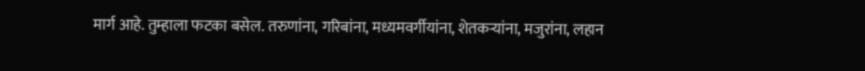मार्ग आहे. तुम्हाला फटका बसेल. तरुणांना, गरिबांना, मध्यमवर्गीयांना, शेतकऱ्यांना, मजुरांना, लहान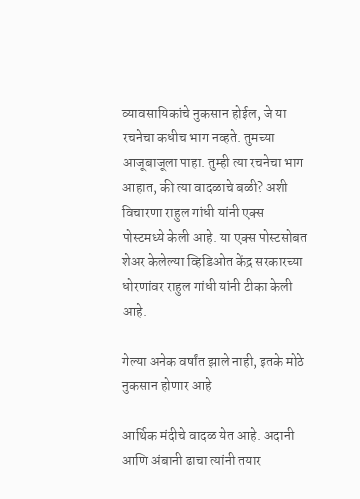व्यावसायिकांचे नुकसान होईल, जे या रचनेचा कधीच भाग नव्हते. तुमच्या आजूबाजूला पाहा. तुम्ही त्या रचनेचा भाग आहात, की त्या वादळाचे बळी? अशी विचारणा राहुल गांधी यांनी एक्स पोस्टमध्ये केली आहे. या एक्स पोस्टसोबत शेअर केलेल्या व्हिडिओत केंद्र सरकारच्या धोरणांवर राहुल गांधी यांनी टीका केली आहे.

गेल्या अनेक वर्षांत झाले नाही, इतके मोठे नुकसान होणार आहे

आर्थिक मंदीचे वादळ येत आहे. अदानी आणि अंबानी ढाचा त्यांनी तयार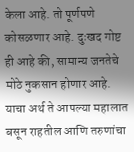केला आहे. तो पूर्णपणे कोसळणार आहे. दुःखद गोष्ट ही आहे की, सामान्य जनतेचे मोठे नुकसान होणार आहे. याचा अर्थ ते आपल्या महालात बसून राहतील आणि तरुणांचा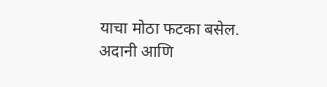याचा मोठा फटका बसेल. अदानी आणि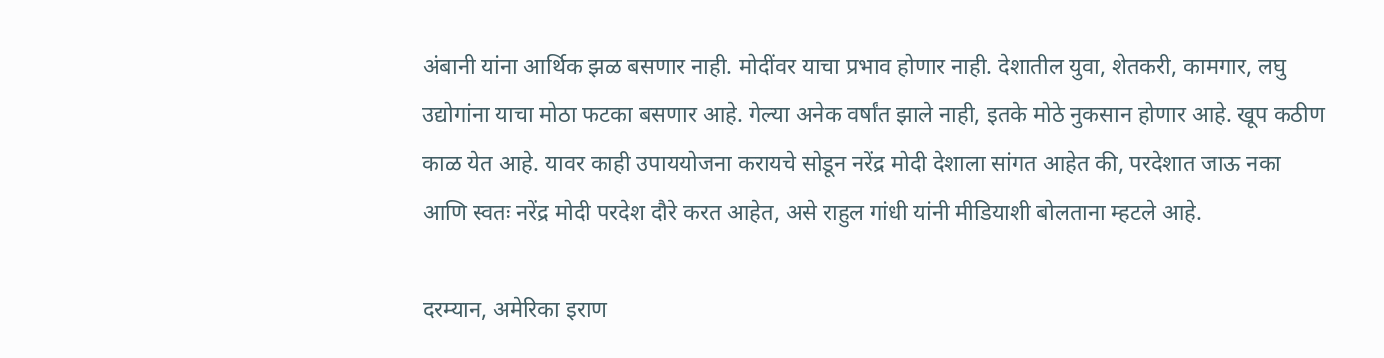अंबानी यांना आर्थिक झळ बसणार नाही. मोदींवर याचा प्रभाव होणार नाही. देशातील युवा, शेतकरी, कामगार, लघु उद्योगांना याचा मोठा फटका बसणार आहे. गेल्या अनेक वर्षांत झाले नाही, इतके मोठे नुकसान होणार आहे. खूप कठीण काळ येत आहे. यावर काही उपाययोजना करायचे सोडून नरेंद्र मोदी देशाला सांगत आहेत की, परदेशात जाऊ नका आणि स्वतः नरेंद्र मोदी परदेश दौरे करत आहेत, असे राहुल गांधी यांनी मीडियाशी बोलताना म्हटले आहे.

दरम्यान, अमेरिका इराण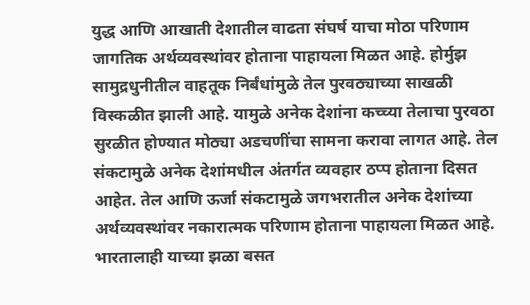युद्ध आणि आखाती देशातील वाढता संघर्ष याचा मोठा परिणाम जागतिक अर्थव्यवस्थांवर होताना पाहायला मिळत आहे. होर्मुझ सामुद्रधुनीतील वाहतूक निर्बंधांमुळे तेल पुरवठ्याच्या साखळी विस्कळीत झाली आहे. यामुळे अनेक देशांना कच्च्या तेलाचा पुरवठा सुरळीत होण्यात मोठ्या अडचणींचा सामना करावा लागत आहे. तेल संकटामुळे अनेक देशांमधील अंतर्गत व्यवहार ठप्प होताना दिसत आहेत. तेल आणि ऊर्जा संकटामुळे जगभरातील अनेक देशांच्या अर्थव्यवस्थांवर नकारात्मक परिणाम होताना पाहायला मिळत आहे. भारतालाही याच्या झळा बसत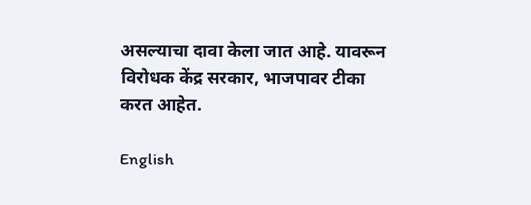असल्याचा दावा केला जात आहे. यावरून विरोधक केंद्र सरकार, भाजपावर टीका करत आहेत.

English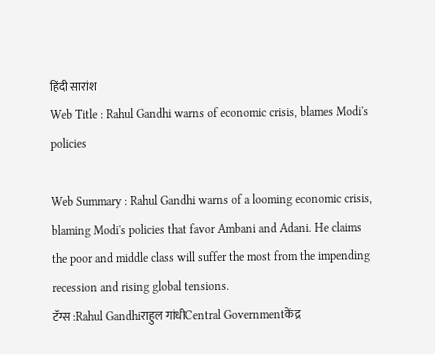हिंदी सारांश
Web Title : Rahul Gandhi warns of economic crisis, blames Modi's policies

Web Summary : Rahul Gandhi warns of a looming economic crisis, blaming Modi's policies that favor Ambani and Adani. He claims the poor and middle class will suffer the most from the impending recession and rising global tensions.
टॅग्स :Rahul Gandhiराहुल गांधीCentral Governmentकेंद्र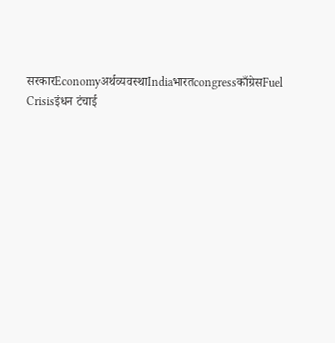सरकारEconomyअर्थव्यवस्थाIndiaभारतcongressकाँग्रेसFuel Crisisइंधन टंचाई